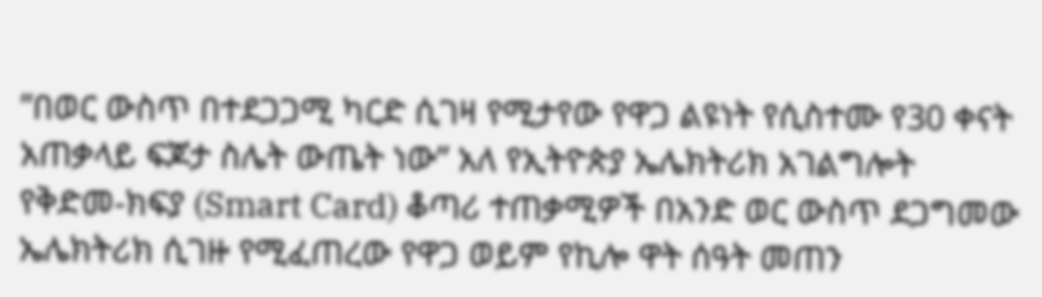”በወር ውስጥ በተደጋጋሚ ካርድ ሲገዛ የሚታየው የዋጋ ልዩነት የሲስተሙ የ30 ቀናት አጠቃላይ ፍጆታ ስሌት ውጤት ነው” አለ የኢትዮጵያ ኤሌክትሪክ አገልግሎት
የቅድመ-ክፍያ (Smart Card) ቆጣሪ ተጠቃሚዎች በአንድ ወር ውስጥ ደጋግመው ኤሌክትሪክ ሲገዙ የሚፈጠረው የዋጋ ወይም የኪሎ ዋት ሰዓት መጠን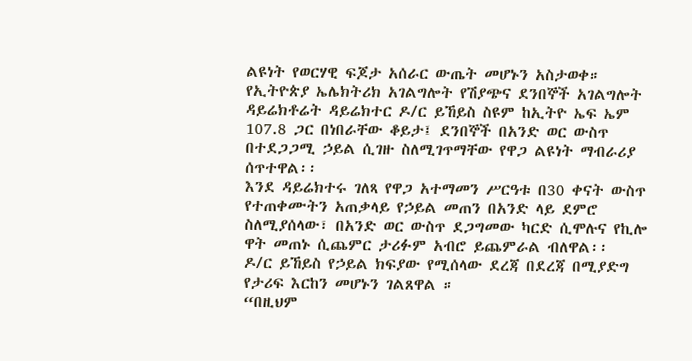ልዩነት የወርሃዊ ፍጆታ አሰራር ውጤት መሆኑን አስታወቀ።
የኢትዮጵያ ኤሌክትሪክ አገልግሎት የሽያጭና ደንበኞች አገልግሎት ዳይሬክቶሬት ዳይሬክተር ዶ/ር ይኸይስ ስዩም ከኢትዮ ኤፍ ኤም 107.8 ጋር በነበራቸው ቆይታ፤ ደንበኞች በአንድ ወር ውስጥ በተደጋጋሚ ኃይል ሲገዙ ስለሚገጥማቸው የዋጋ ልዩነት ማብራሪያ ሰጥተዋል፡፡
እንደ ዳይሬክተሩ ገለጻ የዋጋ አተማመን ሥርዓቱ በ30 ቀናት ውስጥ የተጠቀሙትን አጠቃላይ የኃይል መጠን በአንድ ላይ ደምሮ ስለሚያሰላው፣ በአንድ ወር ውስጥ ደጋግመው ካርድ ሲሞሉና የኪሎ ዋት መጠኑ ሲጨምር ታሪፉም አብሮ ይጨምራል ብለዋል፡፡
ዶ/ር ይኸይስ የኃይል ክፍያው የሚሰላው ደረጃ በደረጃ በሚያድግ የታሪፍ እርከን መሆኑን ገልጸዋል ።
“በዚህም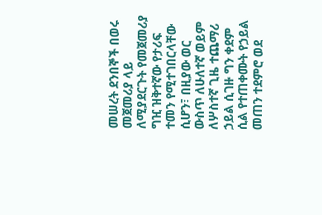መሠረት ደንበኞች በወሩ መጀመሪያ ላይ ለሚያደርጉት የመጀመሪያ ግዢ ዝቅተኛው የታሪፍ ተመን የሚተገበርላቸው ሲሆን፣ በዚያው ወር ውስጥ ለሁለተኛ ወይም ለሦስተኛ ጊዜ ተጨማሪ ኃይል ሲገዙ ግን ቀደም ሲል የተጠቀሙት የኃይል መጠን ተደምሮ ወደ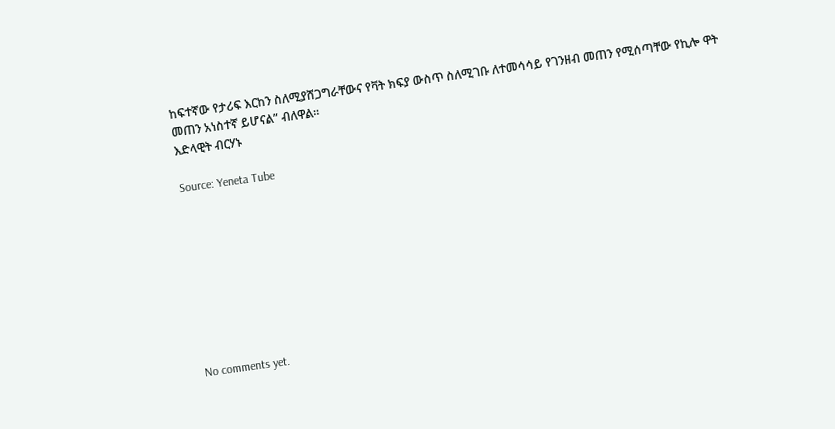ከፍተኛው የታሪፍ እርከን ስለሚያሸጋግራቸውና የቫት ክፍያ ውስጥ ስለሚገቡ ለተመሳሳይ የገንዘብ መጠን የሚሰጣቸው የኪሎ ዋት መጠን አነስተኛ ይሆናል” ብለዋል።
እድላዊት ብርሃኑ

Source: Yeneta Tube









No comments yet.